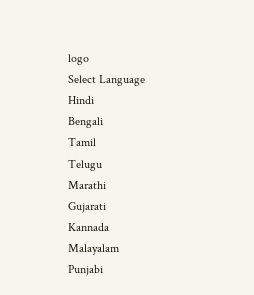logo
Select Language
Hindi
Bengali
Tamil
Telugu
Marathi
Gujarati
Kannada
Malayalam
Punjabi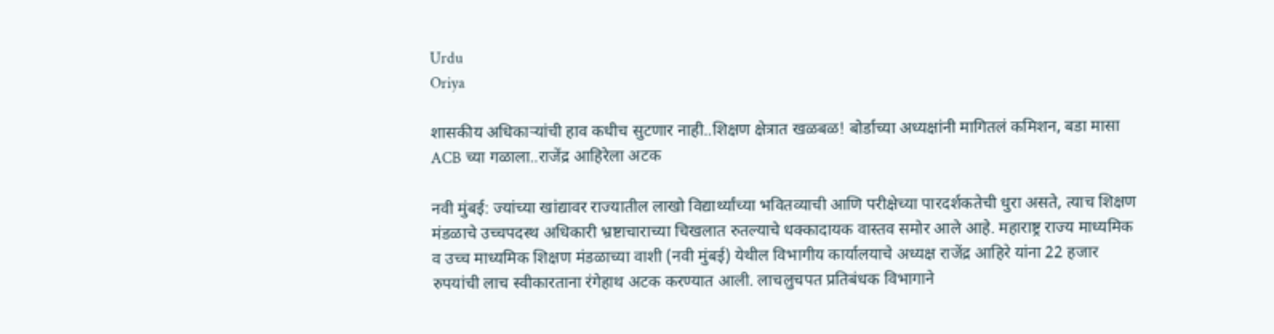Urdu
Oriya

शासकीय अधिकाऱ्यांची हाव कधीच सुटणार नाही..शिक्षण क्षेत्रात खळबळ! बोर्डाच्या अध्यक्षांनी मागितलं कमिशन, बडा मासा ACB च्या गळाला..राजेंद्र आहिरेला अटक

नवी मुंबई: ज्यांच्या खांद्यावर राज्यातील लाखो विद्यार्थ्यांच्या भवितव्याची आणि परीक्षेच्या पारदर्शकतेची धुरा असते, त्याच शिक्षण मंडळाचे उच्चपदस्थ अधिकारी भ्रष्टाचाराच्या चिखलात रुतल्याचे धक्कादायक वास्तव समोर आले आहे. महाराष्ट्र राज्य माध्यमिक व उच्च माध्यमिक शिक्षण मंडळाच्या वाशी (नवी मुंबई) येथील विभागीय कार्यालयाचे अध्यक्ष राजेंद्र आहिरे यांना 22 हजार रुपयांची लाच स्वीकारताना रंगेहाथ अटक करण्यात आली. लाचलुचपत प्रतिबंधक विभागाने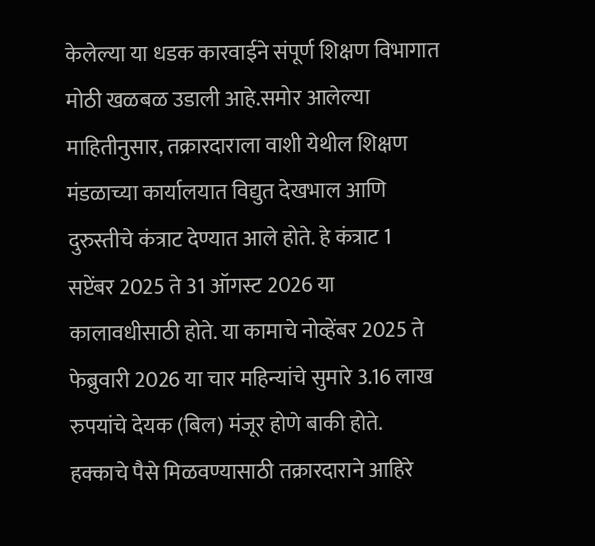केलेल्या या धडक कारवाईने संपूर्ण शिक्षण विभागात मोठी खळबळ उडाली आहे.समोर आलेल्या माहितीनुसार, तक्रारदाराला वाशी येथील शिक्षण मंडळाच्या कार्यालयात विद्युत देखभाल आणि दुरुस्तीचे कंत्राट देण्यात आले होते. हे कंत्राट 1 सप्टेंबर 2025 ते 31 ऑगस्ट 2026 या कालावधीसाठी होते. या कामाचे नोव्हेंबर 2025 ते फेब्रुवारी 2026 या चार महिन्यांचे सुमारे 3.16 लाख रुपयांचे देयक (बिल) मंजूर होणे बाकी होते. हक्काचे पैसे मिळवण्यासाठी तक्रारदाराने आहिरे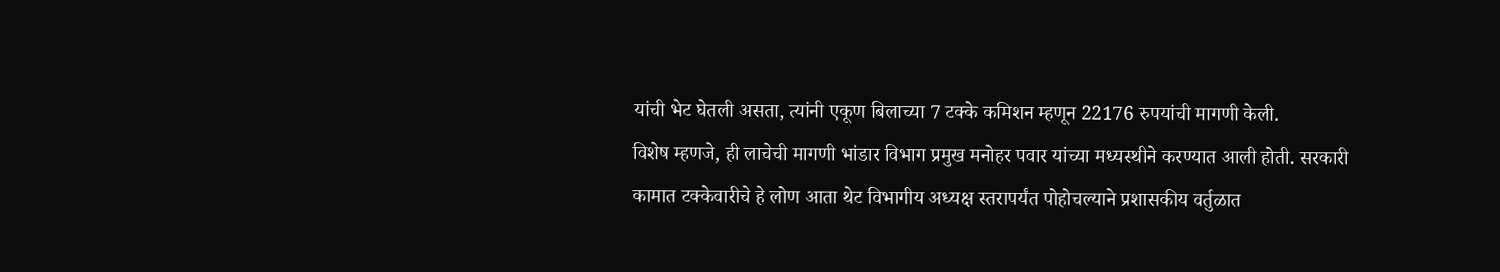यांची भेट घेतली असता, त्यांनी एकूण बिलाच्या 7 टक्के कमिशन म्हणून 22176 रुपयांची मागणी केली.
विशेष म्हणजे, ही लाचेची मागणी भांडार विभाग प्रमुख मनोहर पवार यांच्या मध्यस्थीने करण्यात आली होती. सरकारी कामात टक्केवारीचे हे लोण आता थेट विभागीय अध्यक्ष स्तरापर्यंत पोहोचल्याने प्रशासकीय वर्तुळात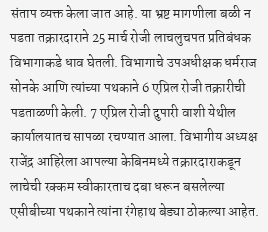संताप व्यक्त केला जात आहे. या भ्रष्ट मागणीला बळी न पडता तक्रारदाराने 25 मार्च रोजी लाचलुचपत प्रतिबंधक विभागाकडे धाव घेतली. विभागाचे उपअधीक्षक धर्मराज सोनके आणि त्यांच्या पथकाने 6 एप्रिल रोजी तक्रारीची पडताळणी केली. 7 एप्रिल रोजी दुपारी वाशी येथील कार्यालयातच सापळा रचण्यात आला. विभागीय अध्यक्ष राजेंद्र आहिरेला आपल्या केबिनमध्ये तक्रारदाराकडून लाचेची रक्कम स्वीकारताच दबा धरून बसलेल्या एसीबीच्या पथकाने त्यांना रंगेहाथ बेड्या ठोकल्या आहेत.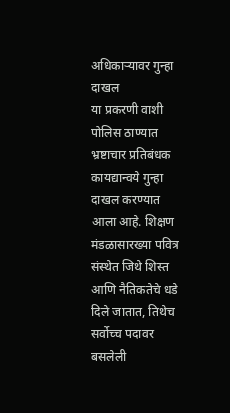अधिकाऱ्यावर गुन्हा दाखल
या प्रकरणी वाशी पोलिस ठाण्यात भ्रष्टाचार प्रतिबंधक कायद्यान्वये गुन्हा दाखल करण्यात आला आहे. शिक्षण मंडळासारख्या पवित्र संस्थेत जिथे शिस्त आणि नैतिकतेचे धडे दिले जातात, तिथेच सर्वोच्च पदावर बसलेली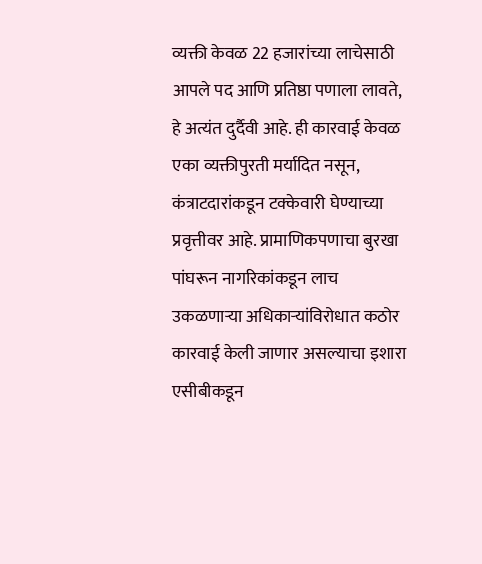व्यक्ती केवळ 22 हजारांच्या लाचेसाठी आपले पद आणि प्रतिष्ठा पणाला लावते, हे अत्यंत दुर्दैवी आहे. ही कारवाई केवळ एका व्यक्तीपुरती मर्यादित नसून, कंत्राटदारांकडून टक्केवारी घेण्याच्या प्रवृत्तीवर आहे. प्रामाणिकपणाचा बुरखा पांघरून नागरिकांकडून लाच उकळणाऱ्या अधिकाऱ्यांविरोधात कठोर कारवाई केली जाणार असल्याचा इशारा एसीबीकडून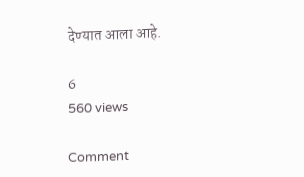देण्यात आला आहे.

6
560 views

Comment